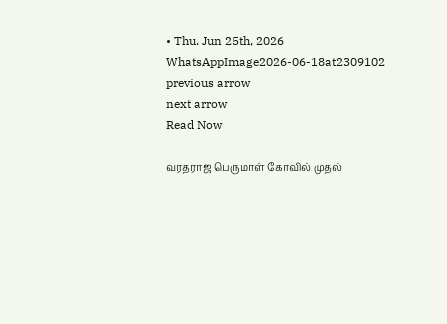• Thu. Jun 25th, 2026
WhatsAppImage2026-06-18at2309102
previous arrow
next arrow
Read Now

வரதராஜ பெருமாள் கோவில் முதல்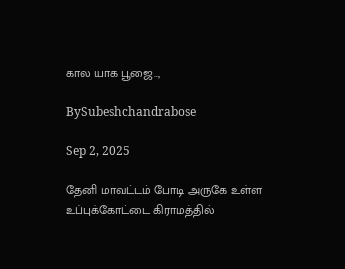கால யாக பூஜை..,

BySubeshchandrabose

Sep 2, 2025

தேனி மாவட்டம் போடி அருகே உள்ள உப்புக்கோட்டை கிராமத்தில்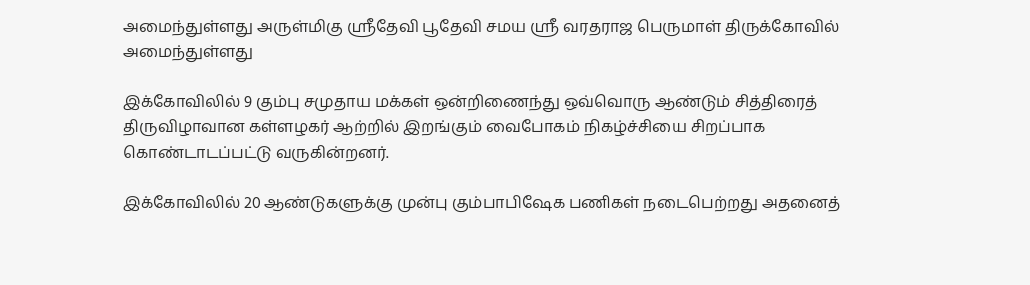அமைந்துள்ளது அருள்மிகு ஸ்ரீதேவி பூதேவி சமய ஸ்ரீ வரதராஜ பெருமாள் திருக்கோவில் அமைந்துள்ளது

இக்கோவிலில் 9 கும்பு சமுதாய மக்கள் ஒன்றிணைந்து ஒவ்வொரு ஆண்டும் சித்திரைத் திருவிழாவான கள்ளழகர் ஆற்றில் இறங்கும் வைபோகம் நிகழ்ச்சியை சிறப்பாக கொண்டாடப்பட்டு வருகின்றனர்.

இக்கோவிலில் 20 ஆண்டுகளுக்கு முன்பு கும்பாபிஷேக பணிகள் நடைபெற்றது அதனைத்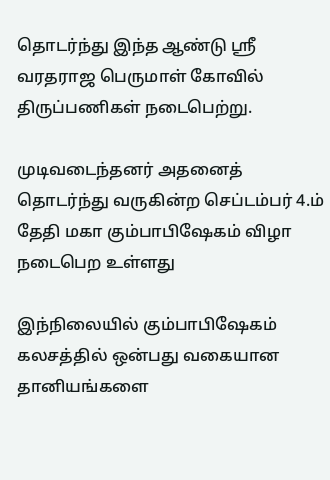தொடர்ந்து இந்த ஆண்டு ஸ்ரீ வரதராஜ பெருமாள் கோவில் திருப்பணிகள் நடைபெற்று.

முடிவடைந்தனர் அதனைத் தொடர்ந்து வருகின்ற செப்டம்பர் 4.ம் தேதி மகா கும்பாபிஷேகம் விழா நடைபெற உள்ளது

இந்நிலையில் கும்பாபிஷேகம் கலசத்தில் ஒன்பது வகையான தானியங்களை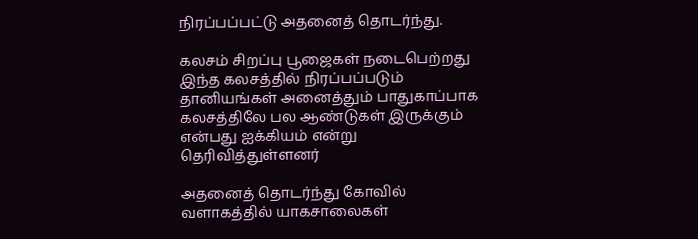நிரப்பப்பட்டு அதனைத் தொடர்ந்து.

கலசம் சிறப்பு பூஜைகள் நடைபெற்றது இந்த கலசத்தில் நிரப்பப்படும் தானியங்கள் அனைத்தும் பாதுகாப்பாக கலசத்திலே பல ஆண்டுகள் இருக்கும் என்பது ஐக்கியம் என்று தெரிவித்துள்ளனர்

அதனைத் தொடர்ந்து கோவில் வளாகத்தில் யாகசாலைகள்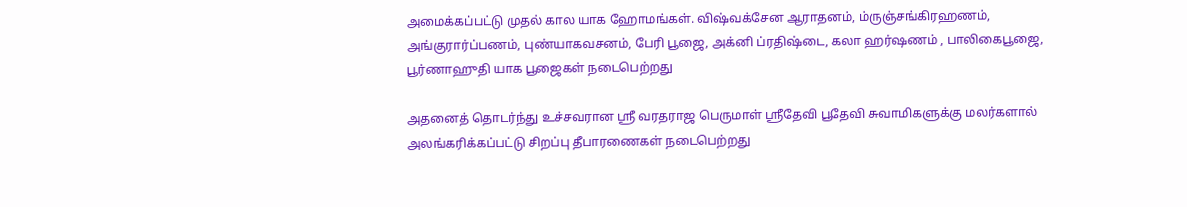அமைக்கப்பட்டு முதல் கால யாக ஹோமங்கள். விஷ்வக்சேன ஆராதனம், ம்ருஞ்சங்கிரஹணம், அங்குரார்ப்பணம், புண்யாகவசனம், பேரி பூஜை, அக்னி ப்ரதிஷ்டை, கலா ஹர்ஷணம் , பாலிகைபூஜை, பூர்ணாஹுதி யாக பூஜைகள் நடைபெற்றது

அதனைத் தொடர்ந்து உச்சவரான ஸ்ரீ வரதராஜ பெருமாள் ஸ்ரீதேவி பூதேவி சுவாமிகளுக்கு மலர்களால் அலங்கரிக்கப்பட்டு சிறப்பு தீபாரணைகள் நடைபெற்றது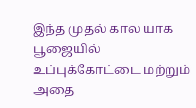இந்த முதல் கால யாக பூஜையில் உப்புக்கோட்டை மற்றும் அதை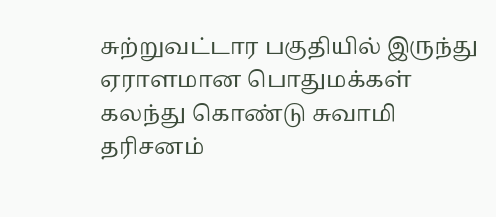சுற்றுவட்டார பகுதியில் இருந்து ஏராளமான பொதுமக்கள் கலந்து கொண்டு சுவாமி தரிசனம்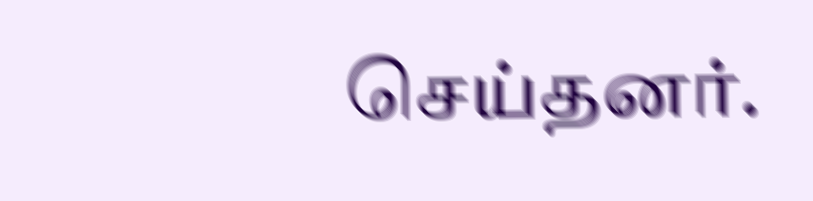செய்தனர்.